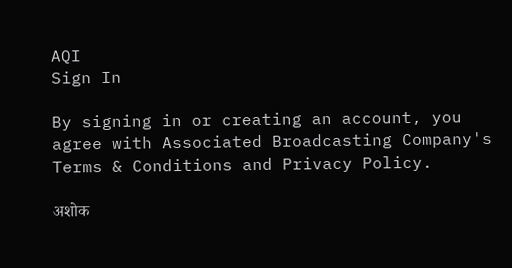AQI
Sign In

By signing in or creating an account, you agree with Associated Broadcasting Company's Terms & Conditions and Privacy Policy.

अशोक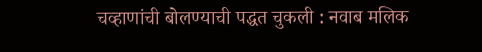चव्हाणांची बोलण्याची पद्धत चुकली : नवाब मलिक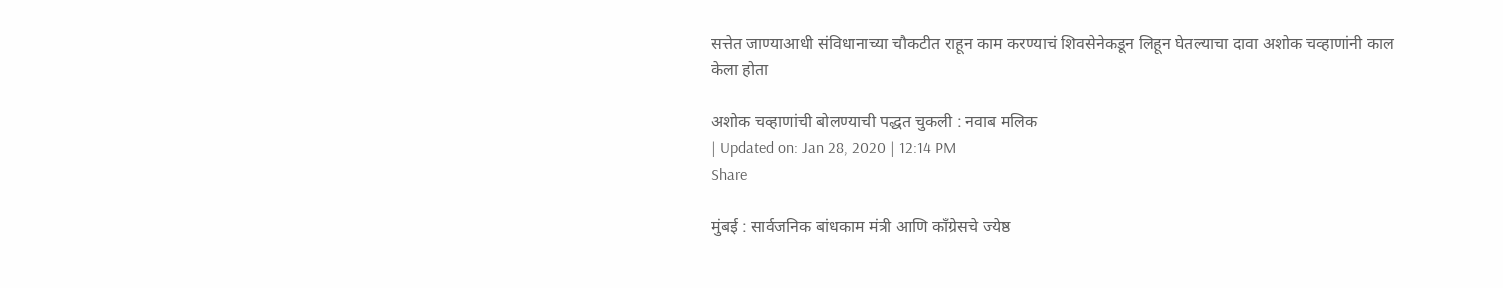सत्तेत जाण्याआधी संविधानाच्या चौकटीत राहून काम करण्याचं शिवसेनेकडून लिहून घेतल्याचा दावा अशोक चव्हाणांनी काल केला होता

अशोक चव्हाणांची बोलण्याची पद्धत चुकली : नवाब मलिक
| Updated on: Jan 28, 2020 | 12:14 PM
Share

मुंबई : सार्वजनिक बांधकाम मंत्री आणि काँग्रेसचे ज्येष्ठ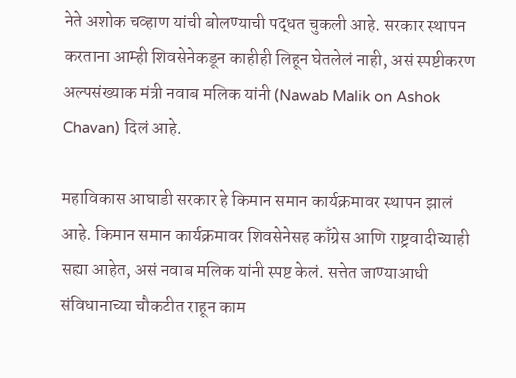नेते अशोक चव्हाण यांची बोलण्याची पद्धत चुकली आहे. सरकार स्थापन करताना आम्ही शिवसेनेकडून काहीही लिहून घेतलेलं नाही, असं स्पष्टीकरण अल्पसंख्याक मंत्री नवाब मलिक यांनी (Nawab Malik on Ashok Chavan) दिलं आहे.

महाविकास आघाडी सरकार हे किमान समान कार्यक्रमावर स्थापन झालं आहे. किमान समान कार्यक्रमावर शिवसेनेसह काँग्रेस आणि राष्ट्रवादीच्याही सह्या आहेत, असं नवाब मलिक यांनी स्पष्ट केलं. सत्तेत जाण्याआधी संविधानाच्या चौकटीत राहून काम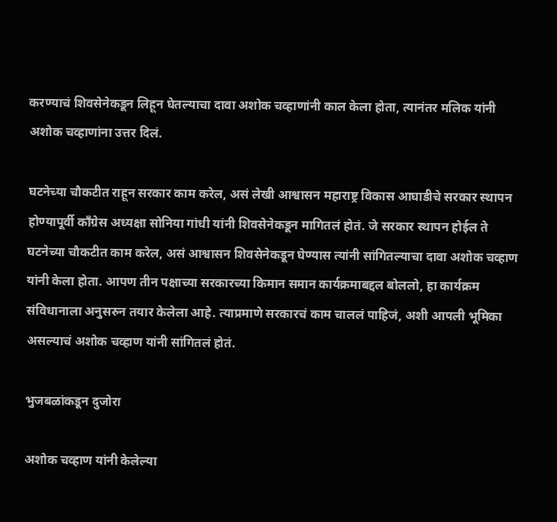करण्याचं शिवसेनेकडून लिहून घेतल्याचा दावा अशोक चव्हाणांनी काल केला होता, त्यानंतर मलिक यांनी अशोक चव्हाणांना उत्तर दिलं.

घटनेच्या चौकटीत राहून सरकार काम करेल, असं लेखी आश्वासन महाराष्ट्र विकास आघाडीचे सरकार स्थापन होण्यापूर्वी काँग्रेस अध्यक्षा सोनिया गांधी यांनी शिवसेनेकडून मागितलं होतं. जे सरकार स्थापन होईल ते घटनेच्या चौकटीत काम करेल, असं आश्वासन शिवसेनेकडून घेण्यास त्यांनी सांगितल्याचा दावा अशोक चव्हाण यांनी केला होता. आपण तीन पक्षाच्या सरकारच्या किमान समान कार्यक्रमाबद्दल बोललो, हा कार्यक्रम संविधानाला अनुसरुन तयार केलेला आहे. त्याप्रमाणे सरकारचं काम चाललं पाहिजं, अशी आपली भूमिका असल्याचं अशोक चव्हाण यांनी सांगितलं होतं.

भुजबळांकडून दुजोरा

अशोक चव्हाण यांनी केलेल्या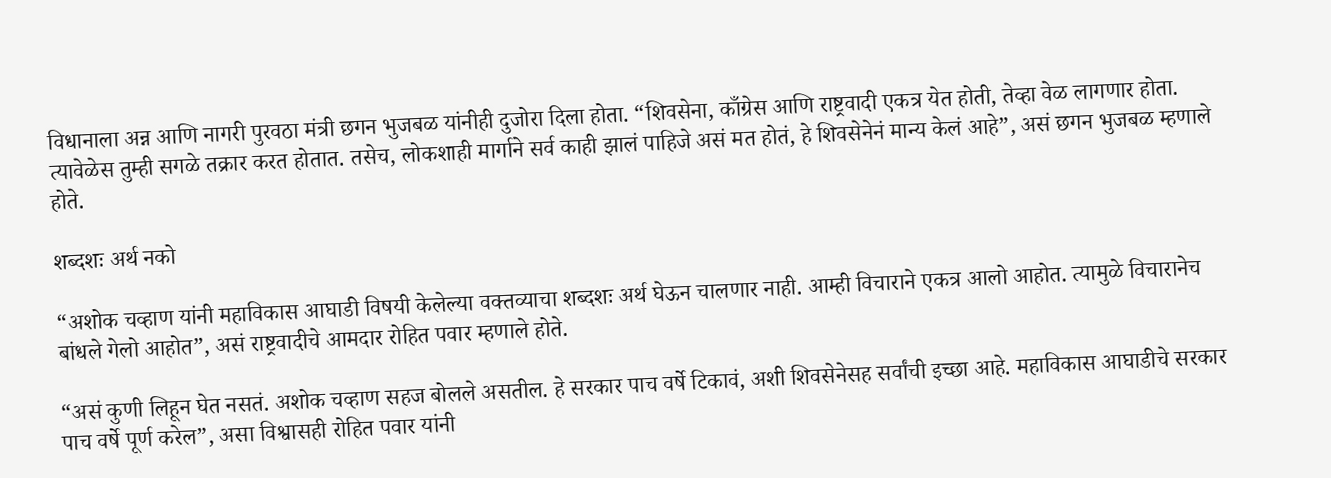विधानाला अन्न आणि नागरी पुरवठा मंत्री छगन भुजबळ यांनीही दुजोरा दिला होता. “शिवसेना, काँग्रेस आणि राष्ट्रवादी एकत्र येत होती, तेव्हा वेळ लागणार होता. त्यावेळेस तुम्ही सगळे तक्रार करत होतात. तसेच, लोकशाही मार्गाने सर्व काही झालं पाहिजे असं मत होतं, हे शिवसेनेनं मान्य केलं आहे”, असं छगन भुजबळ म्हणाले होते.

शब्दशः अर्थ नको

“अशोक चव्हाण यांनी महाविकास आघाडी विषयी केलेल्या वक्तव्याचा शब्दशः अर्थ घेऊन चालणार नाही. आम्ही विचाराने एकत्र आलो आहोत. त्यामुळे विचारानेच बांधले गेलो आहोत”, असं राष्ट्रवादीचे आमदार रोहित पवार म्हणाले होते.

“असं कुणी लिहून घेत नसतं. अशोक चव्हाण सहज बोलले असतील. हे सरकार पाच वर्षे टिकावं, अशी शिवसेनेसह सर्वांची इच्छा आहे. महाविकास आघाडीचे सरकार पाच वर्षे पूर्ण करेल”, असा विश्वासही रोहित पवार यांनी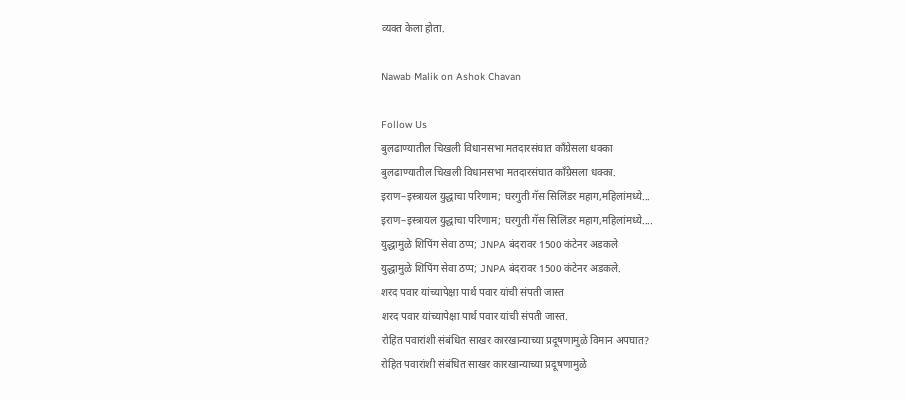व्यक्त केला होता.

Nawab Malik on Ashok Chavan

Follow Us
बुलढाण्यातील चिखली विधानसभा मतदारसंघात काँग्रेसला धक्का
बुलढाण्यातील चिखली विधानसभा मतदारसंघात काँग्रेसला धक्का.
इराण–इस्त्रायल युद्धाचा परिणाम; घरगुती गॅस सिलिंडर महाग,महिलांमध्ये...
इराण–इस्त्रायल युद्धाचा परिणाम; घरगुती गॅस सिलिंडर महाग,महिलांमध्ये....
युद्धामुळे शिपिंग सेवा ठप्प; JNPA बंदरावर 1500 कंटेनर अडकले
युद्धामुळे शिपिंग सेवा ठप्प; JNPA बंदरावर 1500 कंटेनर अडकले.
शरद पवार यांच्यापेक्षा पार्थ पवार यांची संपती जास्त
शरद पवार यांच्यापेक्षा पार्थ पवार यांची संपती जास्त.
रोहित पवारांशी संबंधित साखर कारखान्याच्या प्रदूषणामुळे विमान अपघात?
रोहित पवारांशी संबंधित साखर कारखान्याच्या प्रदूषणामुळे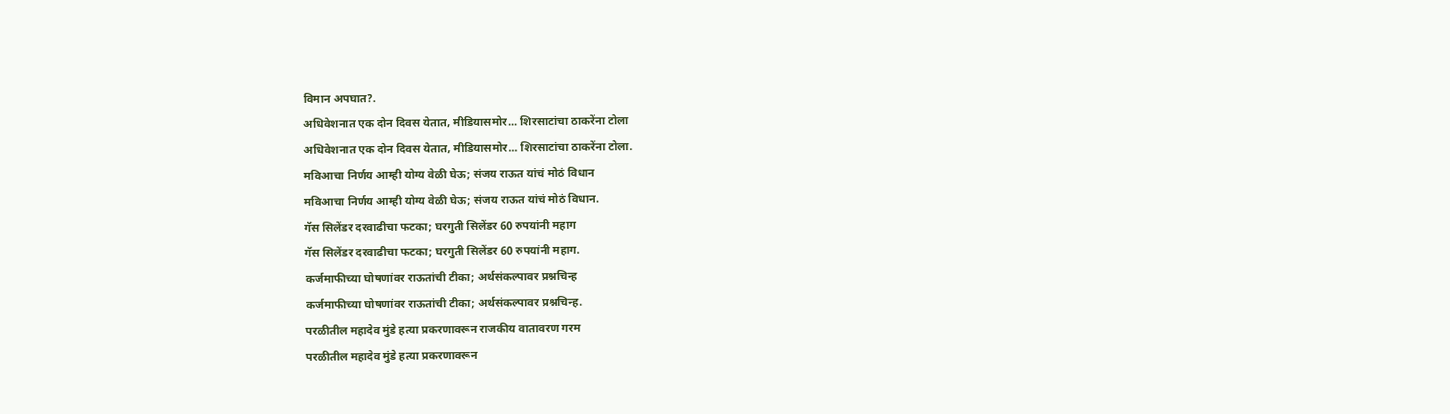विमान अपघात?.
अधिवेशनात एक दोन दिवस येतात, मीडियासमोर... शिरसाटांचा ठाकरेंना टोला
अधिवेशनात एक दोन दिवस येतात, मीडियासमोर... शिरसाटांचा ठाकरेंना टोला.
मविआचा निर्णय आम्ही योग्य वेळी घेऊ; संजय राऊत यांचं मोठं विधान
मविआचा निर्णय आम्ही योग्य वेळी घेऊ; संजय राऊत यांचं मोठं विधान.
गॅस सिलेंडर दरवाढीचा फटका; घरगुती सिलेंडर 60 रुपयांनी महाग
गॅस सिलेंडर दरवाढीचा फटका; घरगुती सिलेंडर 60 रुपयांनी महाग.
कर्जमाफीच्या घोषणांवर राऊतांची टीका; अर्थसंकल्पावर प्रश्नचिन्ह
कर्जमाफीच्या घोषणांवर राऊतांची टीका; अर्थसंकल्पावर प्रश्नचिन्ह.
परळीतील महादेव मुंडे हत्या प्रकरणावरून राजकीय वातावरण गरम
परळीतील महादेव मुंडे हत्या प्रकरणावरून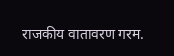राजकीय वातावरण गरम.